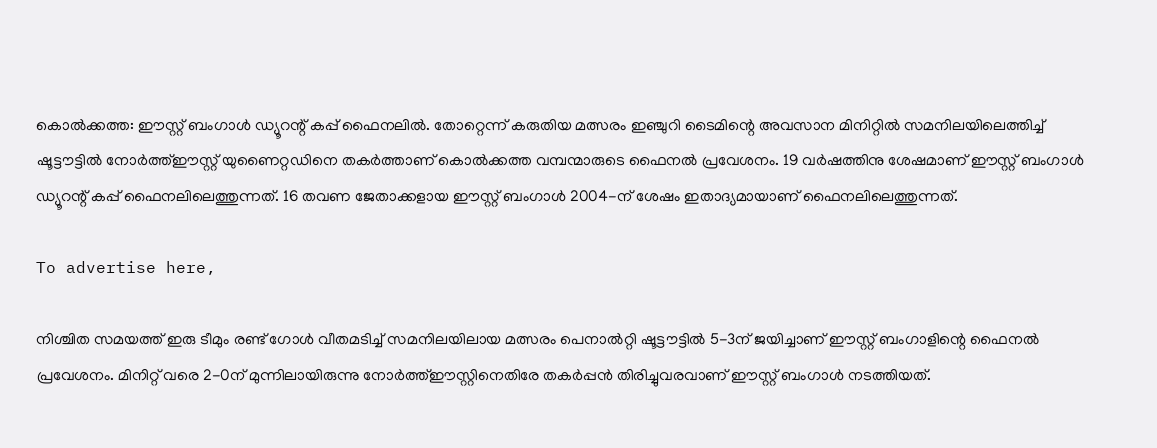കൊല്‍ക്കത്ത: ഈസ്റ്റ് ബംഗാള്‍ ഡ്യൂറന്റ് കപ്പ് ഫൈനലില്‍. തോറ്റെന്ന് കരുതിയ മത്സരം ഇഞ്ചുറി ടൈമിന്റെ അവസാന മിനിറ്റില്‍ സമനിലയിലെത്തിച്ച് ഷൂട്ടൗട്ടില്‍ നോര്‍ത്ത്ഈസ്റ്റ് യുണൈറ്റഡിനെ തകര്‍ത്താണ് കൊല്‍ക്കത്ത വമ്പന്മാരുടെ ഫൈനല്‍ പ്രവേശനം. 19 വര്‍ഷത്തിനു ശേഷമാണ് ഈസ്റ്റ് ബംഗാള്‍ ഡ്യൂറന്റ് കപ്പ് ഫൈനലിലെത്തുന്നത്. 16 തവണ ജേതാക്കളായ ഈസ്റ്റ് ബംഗാള്‍ 2004-ന് ശേഷം ഇതാദ്യമായാണ് ഫൈനലിലെത്തുന്നത്.

To advertise here,

നിശ്ചിത സമയത്ത് ഇരു ടീമും രണ്ട് ഗോള്‍ വീതമടിച്ച് സമനിലയിലായ മത്സരം പെനാല്‍റ്റി ഷൂട്ടൗട്ടില്‍ 5-3ന് ജയിച്ചാണ് ഈസ്റ്റ് ബംഗാളിന്റെ ഫൈനല്‍ പ്രവേശനം. മിനിറ്റ് വരെ 2-0ന് മുന്നിലായിരുന്നു നോര്‍ത്ത്ഈസ്റ്റിനെതിരേ തകര്‍പ്പന്‍ തിരിച്ചുവരവാണ് ഈസ്റ്റ് ബംഗാള്‍ നടത്തിയത്.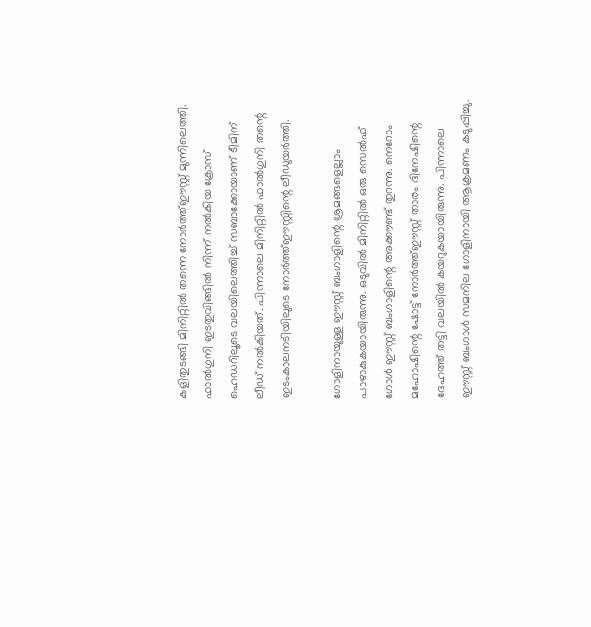കളിതുടങ്ങി മിനിറ്റില്‍ തന്നെ നോര്‍ത്ത്ഈസ്റ്റ് മുന്നിലെത്തി. ഫാല്‍ഗുനി ഇടതുവിങ്ങില്‍ നിന്ന് നല്‍കിയ ക്രോസ് ഹെഡറിലൂടെ വലയിലെത്തിച്ച് സബാക്കോയാണ് ടീമിന് ലീഡ് നല്‍കിയത്. പിന്നാലെ മിനിറ്റില്‍ ഫാല്‍ഗുനി തന്റെ ഇടംകാലനടിയിലുടെ നോര്‍ത്ത്ഈസ്റ്റിന്റെ ലീഡുയര്‍ത്തി.

ഗോളിനായുള്ള ഈസ്റ്റ് ബംഗാളിന്റെ ശ്രമങ്ങളെല്ലാം പാഴാകുകയായിരുന്നു. ഒടുവില്‍ മിനിറ്റില്‍ ഒരു സെല്‍ഫ് ഗോള്‍ ഈസ്റ്റ് ബംഗാളിന്റെ അക്കൗണ്ട് തുറന്നു. നെറോം മഹോഷിന്റെ ഷോട്ട് നോര്‍ത്ത്ഈസ്റ്റ് താരം ദിനേഷിന്റെ ദേഹത്ത് തട്ടി വലയില്‍ കയറുകയായിരുന്നു. പിന്നാലെ ഈസ്റ്റ് ബംഗാള്‍ സമനില ഗോളിനായി ആക്രമണം കടുപ്പിച്ചു.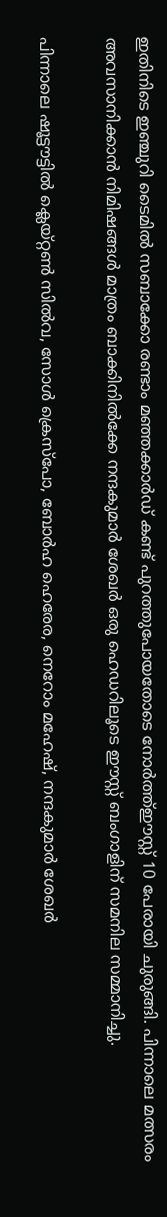ഇതിനിടെ ഇഞ്ചുറി ടൈമില്‍ സബാക്കോ രണ്ടാം മഞ്ഞക്കാര്‍ഡ് കണ്ട് പുറത്തുപോയതോടെ നോര്‍ത്ത്ഈസ്റ്റ് 10 പേരായി ചുരുങ്ങി. പിന്നാലെ മത്സരം അവസാനിക്കാന്‍ നിമിഷങ്ങള്‍ മാത്രം ബാക്കിനില്‍ക്കേ നന്ദകുമാര്‍ ശേഖര്‍ ഒരു ഹെഡറിലൂടെ ഈസ്റ്റ് ബംഗാളിന് സമനില സമ്മാനിച്ചു.

പിന്നാലെ ഷൂട്ടൗട്ടില്‍ ക്ലെയ്റ്റണ്‍ സില്‍വ, സോള്‍ ക്രെസ്‌പോ, ബോര്‍ഹ ഹെരേര, നെറോം മഹേഷ്, നന്ദകുമാര്‍ ശേഖര്‍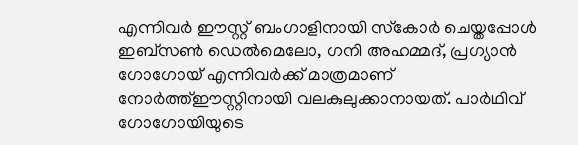എന്നിവര്‍ ഈസ്റ്റ് ബംഗാളിനായി സ്‌കോര്‍ ചെയ്തപ്പോള്‍ ഇബ്‌സണ്‍ ഡെല്‍മെലോ, ഗനി അഹമ്മദ്, പ്രഗ്യാന്‍ ഗോഗോയ് എന്നിവര്‍ക്ക് മാത്രമാണ് നോര്‍ത്ത്ഈസ്റ്റിനായി വലകുലുക്കാനായത്. പാര്‍ഥിവ് ഗോഗോയിയുടെ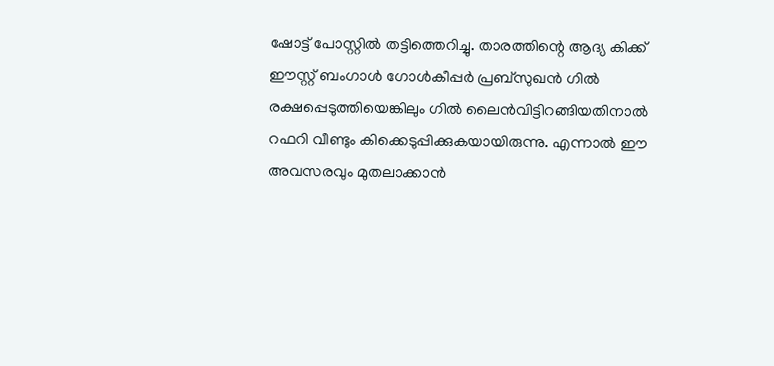ഷോട്ട് പോസ്റ്റില്‍ തട്ടിത്തെറിച്ചു. താരത്തിന്റെ ആദ്യ കിക്ക് ഈസ്റ്റ് ബംഗാള്‍ ഗോള്‍കീപ്പര്‍ പ്രബ്‌സുഖന്‍ ഗില്‍ രക്ഷപ്പെടുത്തിയെങ്കിലും ഗില്‍ ലൈന്‍വിട്ടിറങ്ങിയതിനാല്‍ റഫറി വീണ്ടും കിക്കെടുപ്പിക്കുകയായിരുന്നു. എന്നാല്‍ ഈ അവസരവും മുതലാക്കാന്‍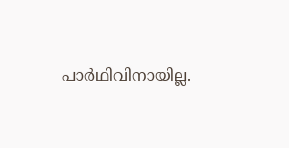പാര്‍ഥിവിനായില്ല.